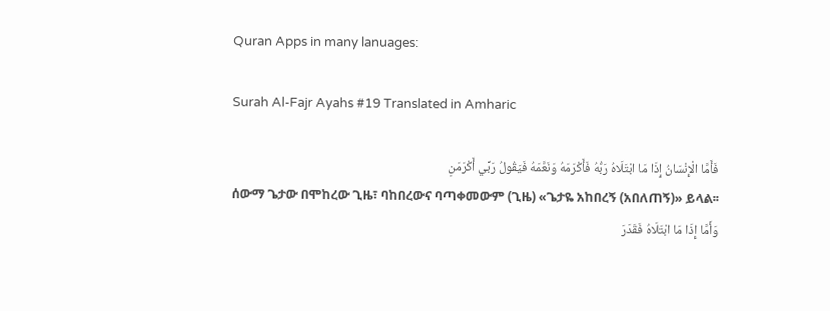Quran Apps in many lanuages:

Surah Al-Fajr Ayahs #19 Translated in Amharic

فَأَمَّا الْإِنْسَانُ إِذَا مَا ابْتَلَاهُ رَبُّهُ فَأَكْرَمَهُ وَنَعَّمَهُ فَيَقُولُ رَبِّي أَكْرَمَنِ
ሰውማ ጌታው በሞከረው ጊዜ፣ ባከበረውና ባጣቀመውም (ጊዜ) «ጌታዬ አከበረኝ (አበለጠኝ)» ይላል፡፡
وَأَمَّا إِذَا مَا ابْتَلَاهُ فَقَدَرَ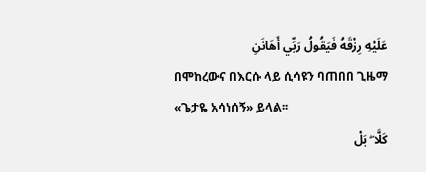عَلَيْهِ رِزْقَهُ فَيَقُولُ رَبِّي أَهَانَنِ
በሞከረውና በእርሱ ላይ ሲሳዩን ባጠበበ ጊዜማ «ጌታዬ አሳነሰኝ» ይላል፡፡
كَلَّا ۖ بَلْ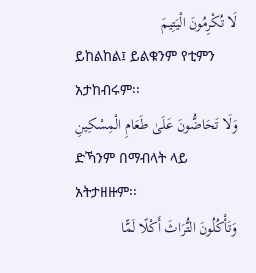لَا تُكْرِمُونَ الْيَتِيمَ
ይከልከል፤ ይልቁንም የቲምን አታከብሩም፡፡
وَلَا تَحَاضُّونَ عَلَىٰ طَعَامِ الْمِسْكِينِ
ድኻንም በማብላት ላይ አትታዘዙም፡፡
وَتَأْكُلُونَ التُّرَاثَ أَكْلًا لَمًّا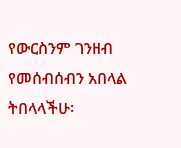የውርስንም ገንዘብ የመሰብሰብን አበላል ትበላላችሁ፡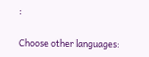፡

Choose other languages: